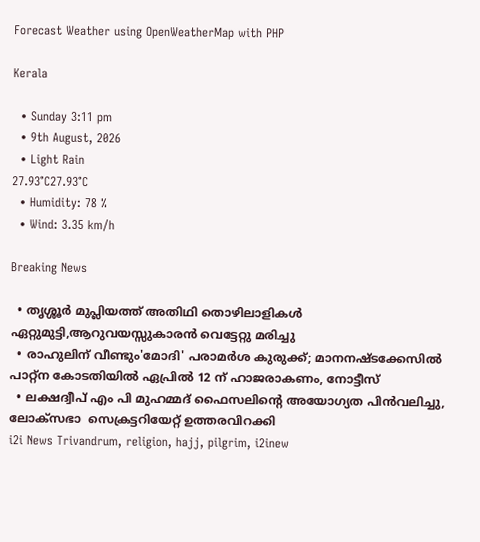Forecast Weather using OpenWeatherMap with PHP

Kerala

  • Sunday 3:11 pm
  • 9th August, 2026
  • Light Rain
27.93°C27.93°C
  • Humidity: 78 %
  • Wind: 3.35 km/h

Breaking News

  • തൃശ്ശൂർ മുപ്ലിയത്ത് അതിഥി തൊഴിലാളികൾ ഏറ്റുമുട്ടി,ആറുവയസ്സുകാരൻ വെട്ടേറ്റു മരിച്ചു
  • രാഹുലിന് വീണ്ടും'മോദി' പരാമര്‍ശ കുരുക്ക്; മാനനഷ്ടക്കേസിൽ പാറ്റ്ന കോടതിയിൽ ഏപ്രിൽ 12 ന് ഹാജരാകണം, നോട്ടീസ്
  • ലക്ഷദ്വീപ് എം പി മുഹമ്മദ് ഫൈസലിൻ്റെ അയോഗ്യത പിൻവലിച്ചു, ലോക്സഭാ  സെക്രട്ടറിയേറ്റ് ഉത്തരവിറക്കി
i2i News Trivandrum, religion, hajj, pilgrim, i2inew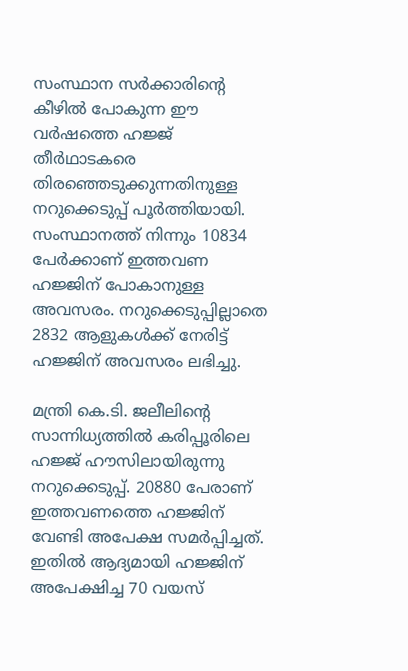സംസ്ഥാന സർക്കാരിന്റെ കീഴിൽ പോകുന്ന ഈ വർഷത്തെ ഹജ്ജ് തീര്‍ഥാടകരെ തിരഞ്ഞെടുക്കുന്നതിനുള്ള നറുക്കെടുപ്പ് പൂര്‍ത്തിയായി. സംസ്ഥാനത്ത് നിന്നും 10834 പേർക്കാണ് ഇത്തവണ ഹജ്ജിന് പോകാനുള്ള അവസരം. നറുക്കെടുപ്പില്ലാതെ 2832 ആളുകള്‍ക്ക് നേരിട്ട് ഹജ്ജിന് അവസരം ലഭിച്ചു.

മന്ത്രി കെ.ടി. ജലീലിന്‍റെ സാന്നിധ്യത്തില്‍ കരിപ്പൂരിലെ ഹജ്ജ് ഹൗസിലായിരുന്നു നറുക്കെടുപ്പ്. 20880 പേരാണ് ഇത്തവണത്തെ ഹജ്ജിന് വേണ്ടി അപേക്ഷ സമർപ്പിച്ചത്. ഇതില്‍ ആദ്യമായി ഹജ്ജിന് അപേക്ഷിച്ച 70 വയസ്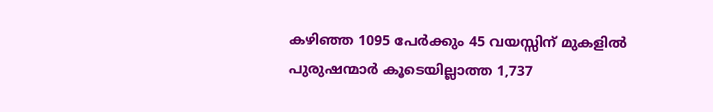കഴിഞ്ഞ 1095 പേര്‍ക്കും 45 വയസ്സിന് മുകളിൽ പുരുഷന്മാർ കൂടെയില്ലാത്ത 1,737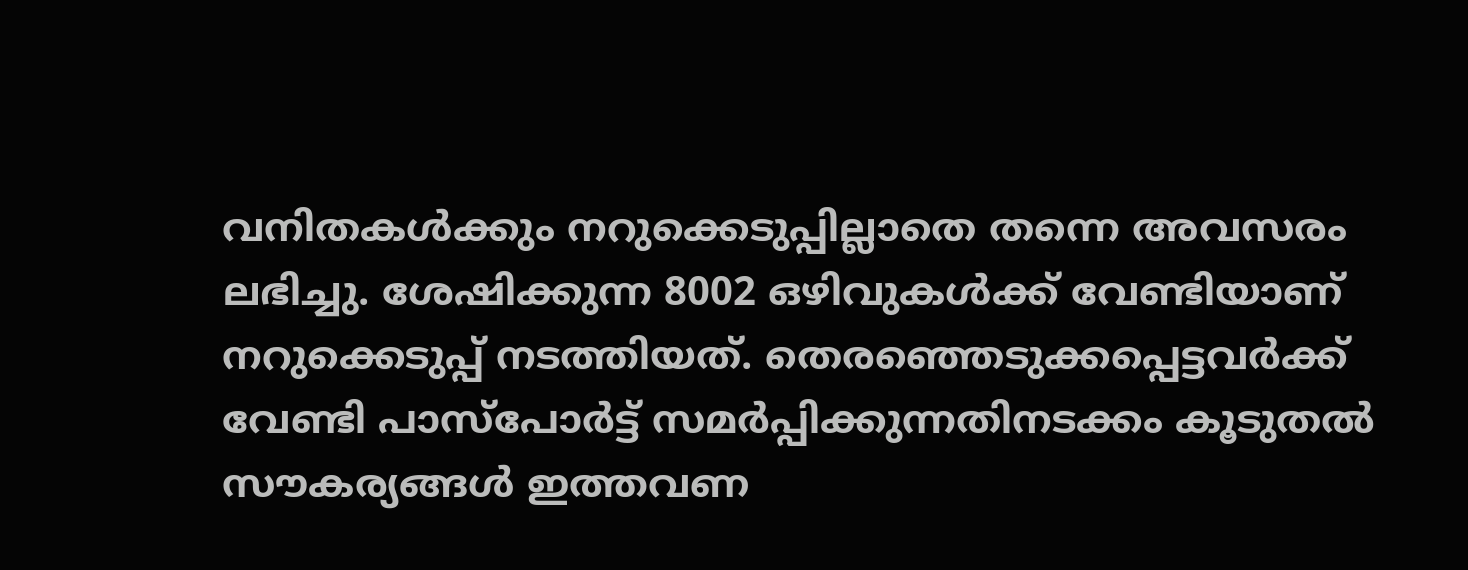വനിതകൾക്കും നറുക്കെടുപ്പില്ലാതെ തന്നെ അവസരം ലഭിച്ചു. ശേഷിക്കുന്ന 8002 ഒഴിവുകൾക്ക് വേണ്ടിയാണ് നറുക്കെടുപ്പ് നടത്തിയത്. തെരഞ്ഞെടുക്കപ്പെട്ടവർക്ക് വേണ്ടി പാസ്‌പോർട്ട് സമർപ്പിക്കുന്നതിനടക്കം കൂടുതൽ സൗകര്യങ്ങൾ ഇത്തവണ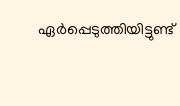ഏർപ്പെടുത്തിയിട്ടുണ്ട്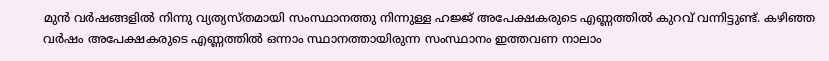മുന്‍ വര്‍ഷങ്ങളില്‍ നിന്നു വ്യത്യസ്തമായി സംസ്ഥാനത്തു നിന്നുള്ള ഹജ്ജ് അപേക്ഷകരുടെ എണ്ണത്തിൽ കുറവ് വന്നിട്ടുണ്ട്. കഴിഞ്ഞ വര്‍ഷം അപേക്ഷകരുടെ എണ്ണത്തില്‍ ഒന്നാം സ്ഥാനത്തായിരുന്ന സംസ്ഥാനം ഇത്തവണ നാലാം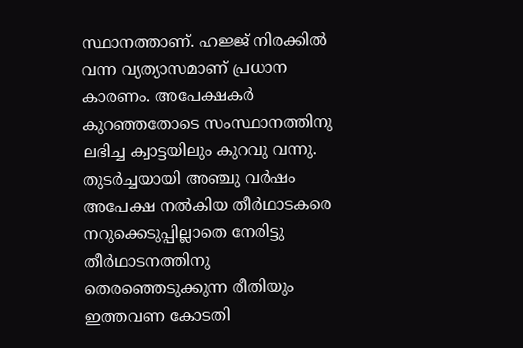സ്ഥാനത്താണ്. ഹജ്ജ് നിരക്കിൽ വന്ന വ്യത്യാസമാണ് പ്രധാന കാരണം. അപേക്ഷകര്‍ കുറഞ്ഞതോടെ സംസ്ഥാനത്തിനു ലഭിച്ച ക്വാട്ടയിലും കുറവു വന്നു. തുടര്‍ച്ചയായി അഞ്ചു വര്‍ഷം അപേക്ഷ നല്‍കിയ തീര്‍ഥാടകരെ നറുക്കെടുപ്പില്ലാതെ നേരിട്ടു തീര്‍ഥാടനത്തിനു തെരഞ്ഞെടുക്കുന്ന രീതിയും ഇത്തവണ കോടതി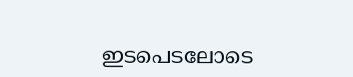ഇടപെടലോടെ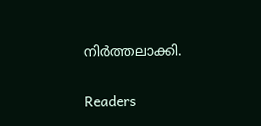നിര്‍ത്തലാക്കി.

Readers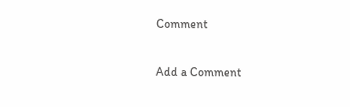Comment

Add a Comment